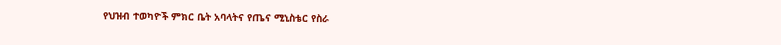የህዝብ ተወካዮች ምክር ቤት አባላትና የጤና ሚኒስቴር የስራ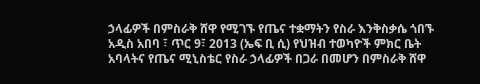ኃላፊዎች በምስራቅ ሸዋ የሚገኙ የጤና ተቋማትን የስራ እንቅስቃሴ ጎበኙ
አዲስ አበባ ፣ ጥር 9፣ 2013 (ኤፍ ቢ ሲ) የህዝብ ተወካዮች ምክር ቤት አባላትና የጤና ሚኒስቴር የስራ ኃላፊዎች በጋራ በመሆን በምስራቅ ሸዋ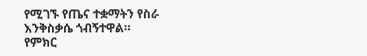የሚገኙ የጤና ተቋማትን የስራ እንቅስቃሴ ጎብኝተዋል።
የምክር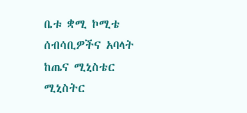ቤቱ ቋሚ ኮሚቴ ሰብሳቢዎችና አባላት ከጤና ሚኒስቴር ሚኒስትር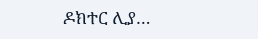ዶክተር ሊያ…